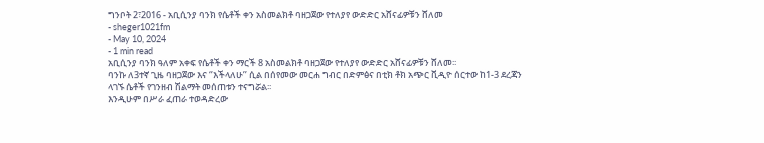ግንቦት 2፣2016 - አቢሲንያ ባንክ የሴቶች ቀን አስመልክቶ ባዘጋጀው የተለያየ ውድድር አሸናፊዎቹን ሸለመ
- sheger1021fm
- May 10, 2024
- 1 min read
አቢሲንያ ባንክ ዓለም አቀፍ የሴቶች ቀን ማርች 8 አስመልክቶ ባዘጋጀው የተለያየ ውድድር አሸናፊዎቹን ሸለመ፡፡
ባንኩ ለ3ተኛ ጊዜ ባዘጋጀው እና ‘’እችላለሁ’’ ሲል በሰየመው መርሐ ግብር በድምፅና በቲክ ቶክ አጭር ቪዲዮ ሰርተው ከ1-3 ደረጃን ላገኙ ሴቶች የገንዘብ ሽልማት መሰጠቱን ተናግሯል፡፡
እንዲሁም በሥራ ፈጠራ ተወዳድረው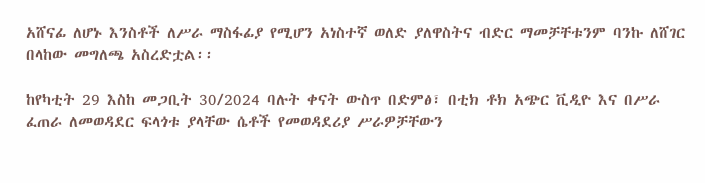አሸናፊ ለሆኑ እንስቶች ለሥራ ማስፋፊያ የሚሆን አነስተኛ ወለድ ያለዋስትና ብድር ማመቻቸቱንም ባንኩ ለሸገር በላከው መግለጫ አስረድቷል፡፡

ከየካቲት 29 እስከ መጋቢት 30/2024 ባሉት ቀናት ውስጥ በድምፅ፣ በቲክ ቶክ አጭር ቪዲዮ እና በሥራ ፈጠራ ለመወዳደር ፍላጎቱ ያላቸው ሴቶች የመወዳደሪያ ሥራዎቻቸውን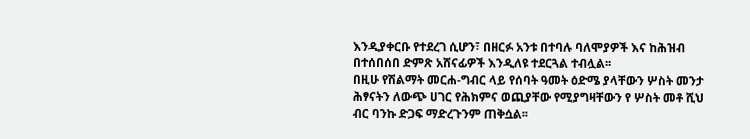እንዲያቀርቡ የተደረገ ሲሆን፣ በዘርፉ አንቱ በተባሉ ባለሞያዎች እና ከሕዝብ በተሰበሰበ ድምጽ አሸናፊዎች እንዲለዩ ተደርጓል ተብሏል፡፡
በዚሁ የሽልማት መርሐ-ግብር ላይ የሰባት ዓመት ዕድሜ ያላቸውን ሦስት መንታ ሕፃናትን ለውጭ ሀገር የሕክምና ወጪያቸው የሚያግዛቸውን የ ሦስት መቶ ሺህ ብር ባንኩ ድጋፍ ማድረጉንም ጠቅሷል፡፡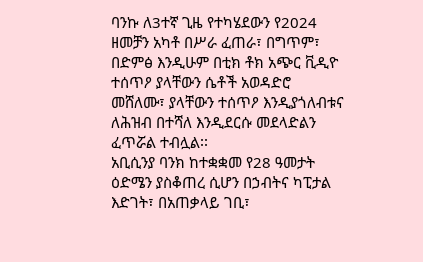ባንኩ ለ3ተኛ ጊዜ የተካሄደውን የ2024 ዘመቻን አካቶ በሥራ ፈጠራ፣ በግጥም፣ በድምፅ እንዲሁም በቲክ ቶክ አጭር ቪዲዮ ተሰጥዖ ያላቸውን ሴቶች አወዳድሮ መሸለሙ፣ ያላቸውን ተሰጥዖ እንዲያጎለብቱና ለሕዝብ በተሻለ እንዲደርሱ መደላድልን ፈጥሯል ተብሏል፡፡
አቢሲንያ ባንክ ከተቋቋመ የ28 ዓመታት ዕድሜን ያስቆጠረ ሲሆን በኃብትና ካፒታል እድገት፣ በአጠቃላይ ገቢ፣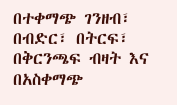በተቀማጭ ገንዘብ፣ በብድር፣ በትርፍ፣ በቅርንጫፍ ብዛት እና በአስቀማጭ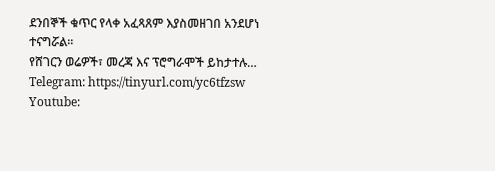ደንበኞች ቁጥር የላቀ አፈጻጸም እያስመዘገበ አንደሆነ ተናግሯል፡፡
የሸገርን ወሬዎች፣ መረጃ እና ፕሮግራሞች ይከታተሉ…
Telegram: https://tinyurl.com/yc6tfzsw
Youtube: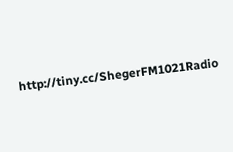http://tiny.cc/ShegerFM1021Radio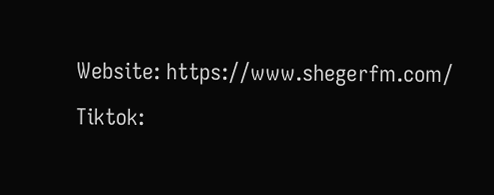Website: https://www.shegerfm.com/
Tiktok: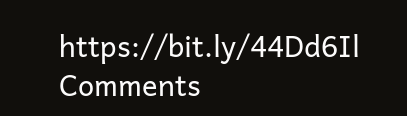https://bit.ly/44Dd6Il
Comments